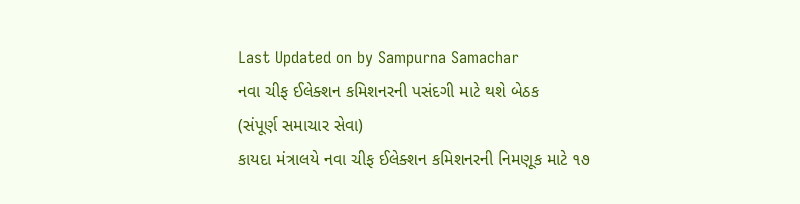Last Updated on by Sampurna Samachar
નવા ચીફ ઈલેક્શન કમિશનરની પસંદગી માટે થશે બેઠક
(સંપૂર્ણ સમાચાર સેવા)
કાયદા મંત્રાલયે નવા ચીફ ઈલેક્શન કમિશનરની નિમણૂક માટે ૧૭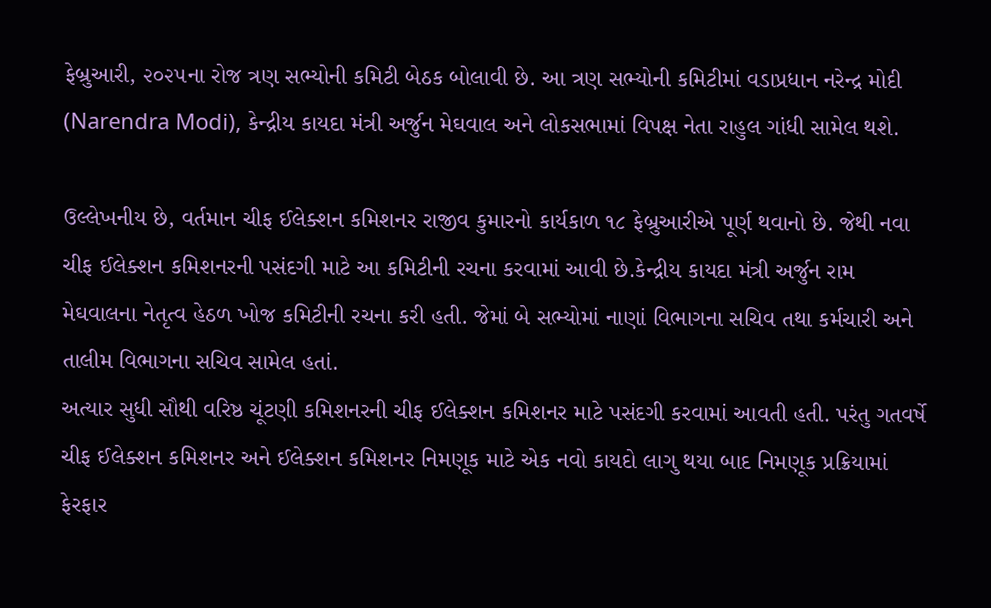ફેબ્રુઆરી, ૨૦૨૫ના રોજ ત્રણ સભ્યોની કમિટી બેઠક બોલાવી છે. આ ત્રણ સભ્યોની કમિટીમાં વડાપ્રધાન નરેન્દ્ર મોદી (Narendra Modi), કેન્દ્રીય કાયદા મંત્રી અર્જુન મેઘવાલ અને લોકસભામાં વિપક્ષ નેતા રાહુલ ગાંધી સામેલ થશે.

ઉલ્લેખનીય છે, વર્તમાન ચીફ ઈલેક્શન કમિશનર રાજીવ કુમારનો કાર્યકાળ ૧૮ ફેબ્રુઆરીએ પૂર્ણ થવાનો છે. જેથી નવા ચીફ ઈલેક્શન કમિશનરની પસંદગી માટે આ કમિટીની રચના કરવામાં આવી છે.કેન્દ્રીય કાયદા મંત્રી અર્જુન રામ મેઘવાલના નેતૃત્વ હેઠળ ખોજ કમિટીની રચના કરી હતી. જેમાં બે સભ્યોમાં નાણાં વિભાગના સચિવ તથા કર્મચારી અને તાલીમ વિભાગના સચિવ સામેલ હતાં.
અત્યાર સુધી સૌથી વરિષ્ઠ ચૂંટણી કમિશનરની ચીફ ઈલેક્શન કમિશનર માટે પસંદગી કરવામાં આવતી હતી. પરંતુ ગતવર્ષે ચીફ ઈલેક્શન કમિશનર અને ઈલેક્શન કમિશનર નિમણૂક માટે એક નવો કાયદો લાગુ થયા બાદ નિમણૂક પ્રક્રિયામાં ફેરફાર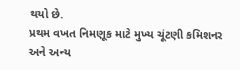થયો છે.
પ્રથમ વખત નિમણૂક માટે મુખ્ય ચૂંટણી કમિશનર અને અન્ય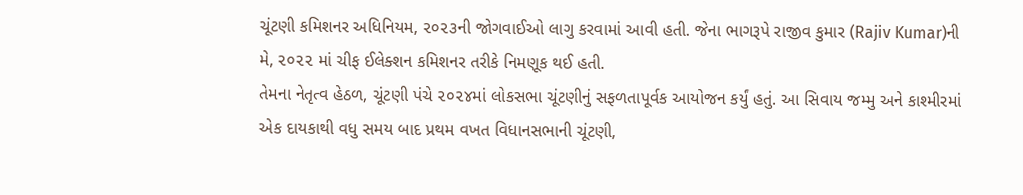ચૂંટણી કમિશનર અધિનિયમ, ૨૦૨૩ની જોગવાઈઓ લાગુ કરવામાં આવી હતી. જેના ભાગરૂપે રાજીવ કુમાર (Rajiv Kumar)ની મે, ૨૦૨૨ માં ચીફ ઈલેક્શન કમિશનર તરીકે નિમણૂક થઈ હતી.
તેમના નેતૃત્વ હેઠળ, ચૂંટણી પંચે ૨૦૨૪માં લોકસભા ચૂંટણીનું સફળતાપૂર્વક આયોજન કર્યું હતું. આ સિવાય જમ્મુ અને કાશ્મીરમાં એક દાયકાથી વધુ સમય બાદ પ્રથમ વખત વિધાનસભાની ચૂંટણી,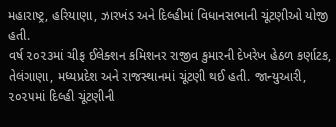મહારાષ્ટ્ર, હરિયાણા, ઝારખંડ અને દિલ્હીમાં વિધાનસભાની ચૂંટણીઓ યોજી હતી.
વર્ષ ૨૦૨૩માં ચીફ ઈલેક્શન કમિશનર રાજીવ કુમારની દેખરેખ હેઠળ કર્ણાટક, તેલંગાણા, મધ્યપ્રદેશ અને રાજસ્થાનમાં ચૂંટણી થઈ હતી. જાન્યુઆરી, ૨૦૨૫માં દિલ્હી ચૂંટણીની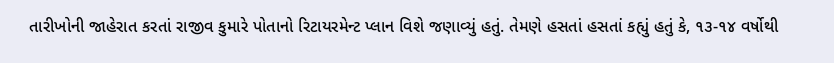તારીખોની જાહેરાત કરતાં રાજીવ કુમારે પોતાનો રિટાયરમેન્ટ પ્લાન વિશે જણાવ્યું હતું. તેમણે હસતાં હસતાં કહ્યું હતું કે, ૧૩-૧૪ વર્ષોથી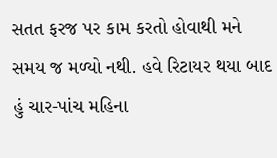સતત ફરજ પર કામ કરતો હોવાથી મને સમય જ મળ્યો નથી. હવે રિટાયર થયા બાદ હું ચાર-પાંચ મહિના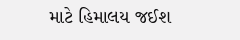માટે હિમાલય જઈશ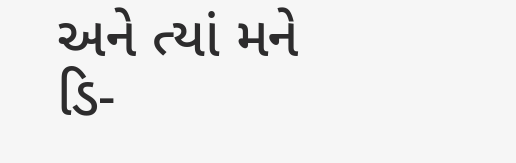અને ત્યાં મને ડિ-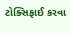ટોક્સિફાઈ કરવા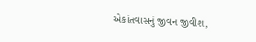એકાંતવાસનું જીવન જીવીશ,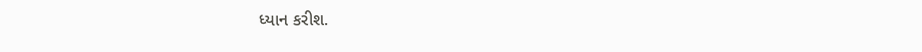ધ્યાન કરીશ.